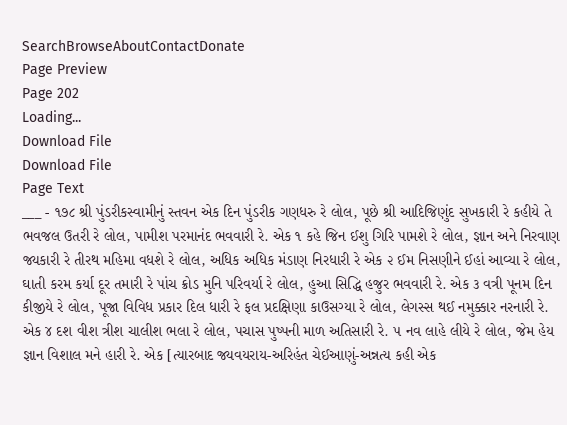SearchBrowseAboutContactDonate
Page Preview
Page 202
Loading...
Download File
Download File
Page Text
___ - ૧૭૮ શ્રી પુંડરીકસ્વામીનું સ્તવન એક દિન પુંડરીક ગણધરુ રે લોલ, પૂછે શ્રી આદિજિણુંદ સુખકારી રે કહીયે તે ભવજલ ઉતરી રે લોલ, પામીશ પરમાનંદ ભવવારી રે. એક ૧ કહે જિન ઈશુ ગિરિ પામશે રે લોલ, જ્ઞાન અને નિરવાણ જ્યકારી રે તીરથ મહિમા વધશે રે લોલ, અધિક અધિક મંડાણ નિરધારી રે એક ૨ ઈમ નિસણીને ઈહાં આવ્યા રે લોલ, ઘાતી કરમ કર્યા દૂર તમારી રે પાંચ ક્રોડ મુનિ પરિવર્યા રે લોલ, હુઆ સિદ્ધિ હજુર ભવવારી રે. એક ૩ વત્રી પૂનમ દિન કીજીયે રે લોલ, પૂજા વિવિધ પ્રકાર દિલ ધારી રે ફલ પ્રદક્ષિણા કાઉસગ્યા રે લોલ, લેગસ્સ થઈ નમુક્કાર નરનારી રે. એક ૪ દશ વીશ ત્રીશ ચાલીશ ભલા રે લોલ, પચાસ પુષ્પની માળ અતિસારી રે. ૫ નવ લાહે લીયે રે લોલ, જેમ હેય જ્ઞાન વિશાલ મને હારી રે. એક [ત્યારબાદ જ્યવયરાય-અરિહંત ચેઈઆણું-અન્નત્ય કહી એક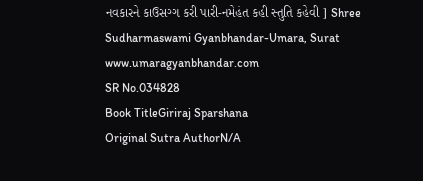નવકારને કાઉસગ્ગ કરી પારી-નમેહંત કહી સ્તુતિ કહેવી ] Shree Sudharmaswami Gyanbhandar-Umara, Surat www.umaragyanbhandar.com
SR No.034828
Book TitleGiriraj Sparshana
Original Sutra AuthorN/A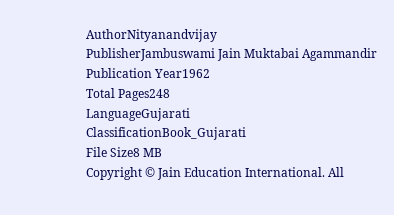AuthorNityanandvijay
PublisherJambuswami Jain Muktabai Agammandir
Publication Year1962
Total Pages248
LanguageGujarati
ClassificationBook_Gujarati
File Size8 MB
Copyright © Jain Education International. All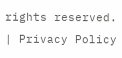rights reserved. | Privacy Policy